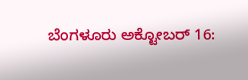ಬೆಂಗಳೂರು ಅಕ್ಟೋಬರ್ 16: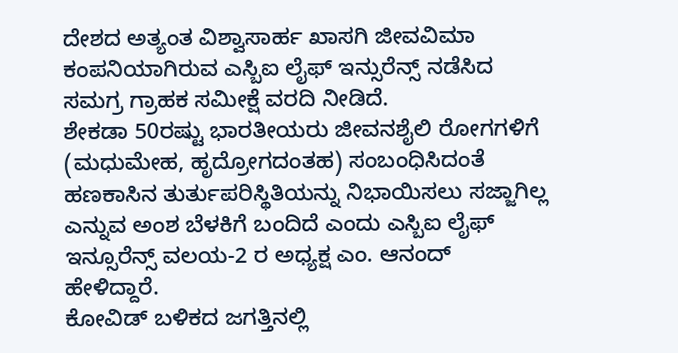ದೇಶದ ಅತ್ಯಂತ ವಿಶ್ವಾಸಾರ್ಹ ಖಾಸಗಿ ಜೀವವಿಮಾ ಕಂಪನಿಯಾಗಿರುವ ಎಸ್ಬಿಐ ಲೈಫ್ ಇನ್ಸುರೆನ್ಸ್ ನಡೆಸಿದ ಸಮಗ್ರ ಗ್ರಾಹಕ ಸಮೀಕ್ಷೆ ವರದಿ ನೀಡಿದೆ.
ಶೇಕಡಾ 50ರಷ್ಟು ಭಾರತೀಯರು ಜೀವನಶೈಲಿ ರೋಗಗಳಿಗೆ (ಮಧುಮೇಹ, ಹೃದ್ರೋಗದಂತಹ) ಸಂಬಂಧಿಸಿದಂತೆ ಹಣಕಾಸಿನ ತುರ್ತುಪರಿಸ್ಥಿತಿಯನ್ನು ನಿಭಾಯಿಸಲು ಸಜ್ಜಾಗಿಲ್ಲ ಎನ್ನುವ ಅಂಶ ಬೆಳಕಿಗೆ ಬಂದಿದೆ ಎಂದು ಎಸ್ಬಿಐ ಲೈಫ್ ಇನ್ಸೂರೆನ್ಸ್ ವಲಯ-2 ರ ಅಧ್ಯಕ್ಷ ಎಂ. ಆನಂದ್ ಹೇಳಿದ್ದಾರೆ.
ಕೋವಿಡ್ ಬಳಿಕದ ಜಗತ್ತಿನಲ್ಲಿ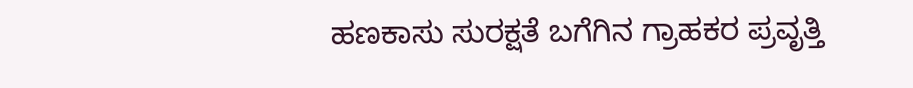ಹಣಕಾಸು ಸುರಕ್ಷತೆ ಬಗೆಗಿನ ಗ್ರಾಹಕರ ಪ್ರವೃತ್ತಿ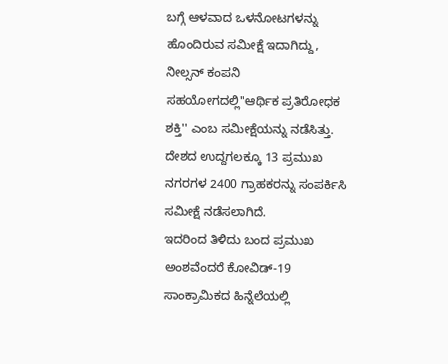ಬಗ್ಗೆ ಆಳವಾದ ಒಳನೋಟಗಳನ್ನು ಹೊಂದಿರುವ ಸಮೀಕ್ಷೆ ಇದಾಗಿದ್ದು, ನೀಲ್ಸನ್ ಕಂಪನಿ ಸಹಯೋಗದಲ್ಲಿ''ಆರ್ಥಿಕ ಪ್ರತಿರೋಧಕ ಶಕ್ತಿ'' ಎಂಬ ಸಮೀಕ್ಷೆಯನ್ನು ನಡೆಸಿತ್ತು. ದೇಶದ ಉದ್ದಗಲಕ್ಕೂ 13 ಪ್ರಮುಖ ನಗರಗಳ 2400 ಗ್ರಾಹಕರನ್ನು ಸಂಪರ್ಕಿಸಿ ಸಮೀಕ್ಷೆ ನಡೆಸಲಾಗಿದೆ.
ಇದರಿಂದ ತಿಳಿದು ಬಂದ ಪ್ರಮುಖ ಅಂಶವೆಂದರೆ ಕೋವಿಡ್-19 ಸಾಂಕ್ರಾಮಿಕದ ಹಿನ್ನೆಲೆಯಲ್ಲಿ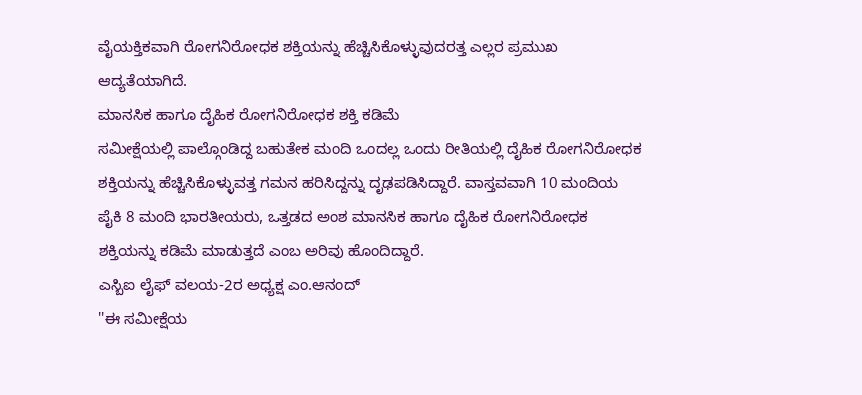ವೈಯಕ್ತಿಕವಾಗಿ ರೋಗನಿರೋಧಕ ಶಕ್ತಿಯನ್ನು ಹೆಚ್ಚಿಸಿಕೊಳ್ಳುವುದರತ್ತ ಎಲ್ಲರ ಪ್ರಮುಖ ಆದ್ಯತೆಯಾಗಿದೆ.
ಮಾನಸಿಕ ಹಾಗೂ ದೈಹಿಕ ರೋಗನಿರೋಧಕ ಶಕ್ತಿ ಕಡಿಮೆ
ಸಮೀಕ್ಷೆಯಲ್ಲಿ ಪಾಲ್ಗೊಂಡಿದ್ದ ಬಹುತೇಕ ಮಂದಿ ಒಂದಲ್ಲ ಒಂದು ರೀತಿಯಲ್ಲಿ ದೈಹಿಕ ರೋಗನಿರೋಧಕ ಶಕ್ತಿಯನ್ನು ಹೆಚ್ಚಿಸಿಕೊಳ್ಳುವತ್ತ ಗಮನ ಹರಿಸಿದ್ದನ್ನು ದೃಢಪಡಿಸಿದ್ದಾರೆ. ವಾಸ್ತವವಾಗಿ 10 ಮಂದಿಯ ಪೈಕಿ 8 ಮಂದಿ ಭಾರತೀಯರು, ಒತ್ತಡದ ಅಂಶ ಮಾನಸಿಕ ಹಾಗೂ ದೈಹಿಕ ರೋಗನಿರೋಧಕ ಶಕ್ತಿಯನ್ನು ಕಡಿಮೆ ಮಾಡುತ್ತದೆ ಎಂಬ ಅರಿವು ಹೊಂದಿದ್ದಾರೆ.
ಎಸ್ಬಿಐ ಲೈಫ್ ವಲಯ-2ರ ಅಧ್ಯಕ್ಷ ಎಂ.ಆನಂದ್
''ಈ ಸಮೀಕ್ಷೆಯ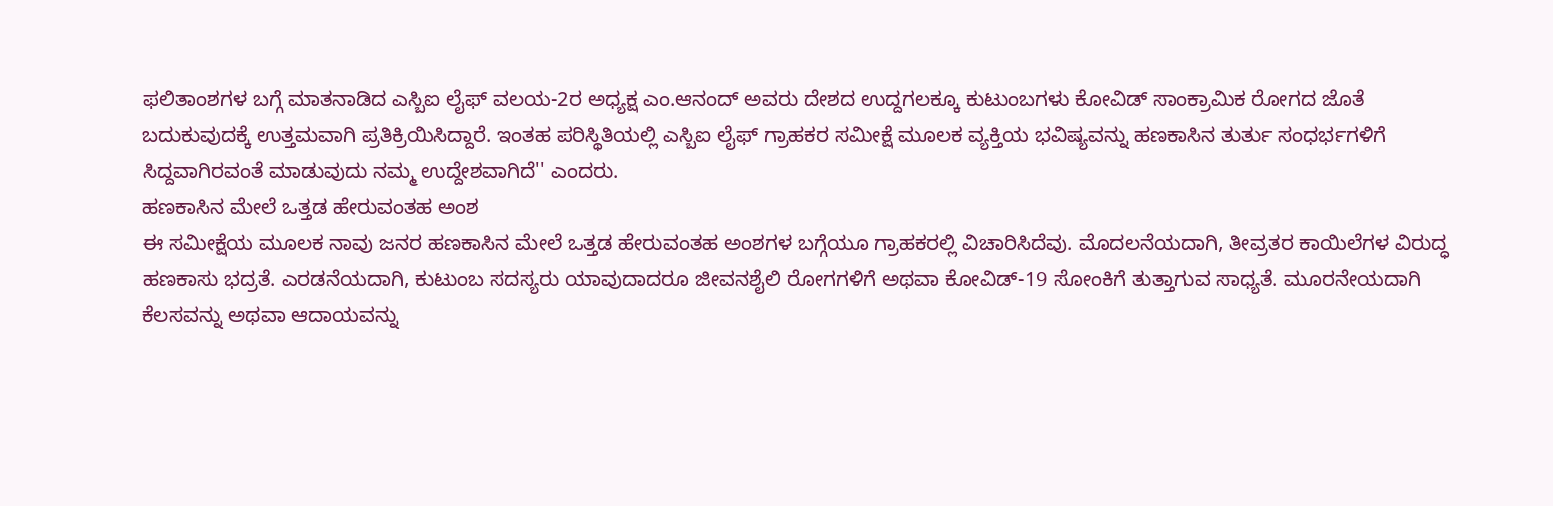ಫಲಿತಾಂಶಗಳ ಬಗ್ಗೆ ಮಾತನಾಡಿದ ಎಸ್ಬಿಐ ಲೈಫ್ ವಲಯ-2ರ ಅಧ್ಯಕ್ಷ ಎಂ.ಆನಂದ್ ಅವರು ದೇಶದ ಉದ್ದಗಲಕ್ಕೂ ಕುಟುಂಬಗಳು ಕೋವಿಡ್ ಸಾಂಕ್ರಾಮಿಕ ರೋಗದ ಜೊತೆ ಬದುಕುವುದಕ್ಕೆ ಉತ್ತಮವಾಗಿ ಪ್ರತಿಕ್ರಿಯಿಸಿದ್ದಾರೆ. ಇಂತಹ ಪರಿಸ್ಥಿತಿಯಲ್ಲಿ ಎಸ್ಬಿಐ ಲೈಫ್ ಗ್ರಾಹಕರ ಸಮೀಕ್ಷೆ ಮೂಲಕ ವ್ಯಕ್ತಿಯ ಭವಿಷ್ಯವನ್ನು ಹಣಕಾಸಿನ ತುರ್ತು ಸಂಧರ್ಭಗಳಿಗೆ ಸಿದ್ದವಾಗಿರವಂತೆ ಮಾಡುವುದು ನಮ್ಮ ಉದ್ದೇಶವಾಗಿದೆ'' ಎಂದರು.
ಹಣಕಾಸಿನ ಮೇಲೆ ಒತ್ತಡ ಹೇರುವಂತಹ ಅಂಶ
ಈ ಸಮೀಕ್ಷೆಯ ಮೂಲಕ ನಾವು ಜನರ ಹಣಕಾಸಿನ ಮೇಲೆ ಒತ್ತಡ ಹೇರುವಂತಹ ಅಂಶಗಳ ಬಗ್ಗೆಯೂ ಗ್ರಾಹಕರಲ್ಲಿ ವಿಚಾರಿಸಿದೆವು. ಮೊದಲನೆಯದಾಗಿ, ತೀವ್ರತರ ಕಾಯಿಲೆಗಳ ವಿರುದ್ಧ ಹಣಕಾಸು ಭದ್ರತೆ. ಎರಡನೆಯದಾಗಿ, ಕುಟುಂಬ ಸದಸ್ಯರು ಯಾವುದಾದರೂ ಜೀವನಶೈಲಿ ರೋಗಗಳಿಗೆ ಅಥವಾ ಕೋವಿಡ್-19 ಸೋಂಕಿಗೆ ತುತ್ತಾಗುವ ಸಾಧ್ಯತೆ. ಮೂರನೇಯದಾಗಿ ಕೆಲಸವನ್ನು ಅಥವಾ ಆದಾಯವನ್ನು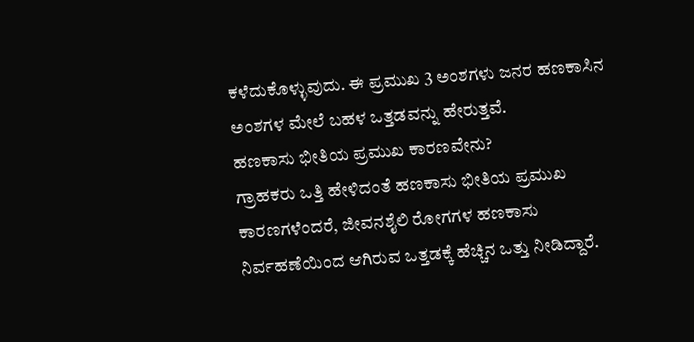ಕಳೆದುಕೊಳ್ಳುವುದು. ಈ ಪ್ರಮುಖ 3 ಅಂಶಗಳು ಜನರ ಹಣಕಾಸಿನ ಅಂಶಗಳ ಮೇಲೆ ಬಹಳ ಒತ್ತಡವನ್ನು ಹೇರುತ್ತವೆ.
ಹಣಕಾಸು ಭೀತಿಯ ಪ್ರಮುಖ ಕಾರಣವೇನು?
ಗ್ರಾಹಕರು ಒತ್ತಿ ಹೇಳಿದಂತೆ ಹಣಕಾಸು ಭೀತಿಯ ಪ್ರಮುಖ ಕಾರಣಗಳೆಂದರೆ, ಜೀವನಶೈಲಿ ರೋಗಗಳ ಹಣಕಾಸು ನಿರ್ವಹಣೆಯಿಂದ ಆಗಿರುವ ಒತ್ತಡಕ್ಕೆ ಹೆಚ್ಚಿನ ಒತ್ತು ನೀಡಿದ್ದಾರೆ.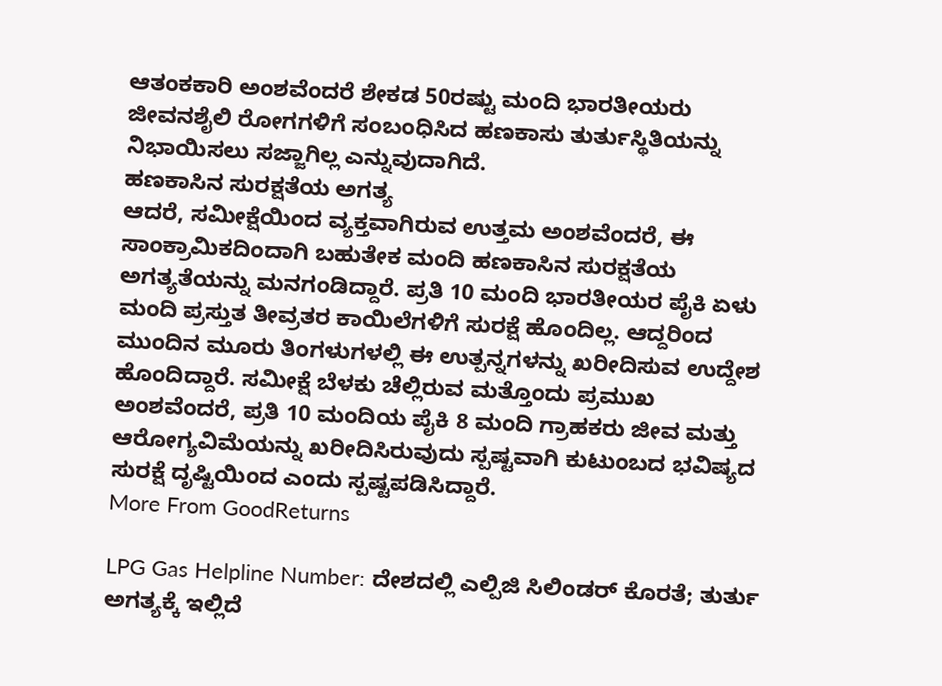ಆತಂಕಕಾರಿ ಅಂಶವೆಂದರೆ ಶೇಕಡ 50ರಷ್ಟು ಮಂದಿ ಭಾರತೀಯರು ಜೀವನಶೈಲಿ ರೋಗಗಳಿಗೆ ಸಂಬಂಧಿಸಿದ ಹಣಕಾಸು ತುರ್ತುಸ್ಥಿತಿಯನ್ನು ನಿಭಾಯಿಸಲು ಸಜ್ಜಾಗಿಲ್ಲ ಎನ್ನುವುದಾಗಿದೆ.
ಹಣಕಾಸಿನ ಸುರಕ್ಷತೆಯ ಅಗತ್ಯ
ಆದರೆ, ಸಮೀಕ್ಷೆಯಿಂದ ವ್ಯಕ್ತವಾಗಿರುವ ಉತ್ತಮ ಅಂಶವೆಂದರೆ, ಈ ಸಾಂಕ್ರಾಮಿಕದಿಂದಾಗಿ ಬಹುತೇಕ ಮಂದಿ ಹಣಕಾಸಿನ ಸುರಕ್ಷತೆಯ ಅಗತ್ಯತೆಯನ್ನು ಮನಗಂಡಿದ್ದಾರೆ. ಪ್ರತಿ 10 ಮಂದಿ ಭಾರತೀಯರ ಪೈಕಿ ಏಳು ಮಂದಿ ಪ್ರಸ್ತುತ ತೀವ್ರತರ ಕಾಯಿಲೆಗಳಿಗೆ ಸುರಕ್ಷೆ ಹೊಂದಿಲ್ಲ. ಆದ್ದರಿಂದ ಮುಂದಿನ ಮೂರು ತಿಂಗಳುಗಳಲ್ಲಿ ಈ ಉತ್ಪನ್ನಗಳನ್ನು ಖರೀದಿಸುವ ಉದ್ದೇಶ ಹೊಂದಿದ್ದಾರೆ. ಸಮೀಕ್ಷೆ ಬೆಳಕು ಚೆಲ್ಲಿರುವ ಮತ್ತೊಂದು ಪ್ರಮುಖ ಅಂಶವೆಂದರೆ, ಪ್ರತಿ 10 ಮಂದಿಯ ಪೈಕಿ 8 ಮಂದಿ ಗ್ರಾಹಕರು ಜೀವ ಮತ್ತು ಆರೋಗ್ಯವಿಮೆಯನ್ನು ಖರೀದಿಸಿರುವುದು ಸ್ಪಷ್ಟವಾಗಿ ಕುಟುಂಬದ ಭವಿಷ್ಯದ ಸುರಕ್ಷೆ ದೃಷ್ಟಿಯಿಂದ ಎಂದು ಸ್ಪಷ್ಟಪಡಿಸಿದ್ದಾರೆ.
More From GoodReturns

LPG Gas Helpline Number: ದೇಶದಲ್ಲಿ ಎಲ್ಪಿಜಿ ಸಿಲಿಂಡರ್ ಕೊರತೆ; ತುರ್ತು ಅಗತ್ಯಕ್ಕೆ ಇಲ್ಲಿದೆ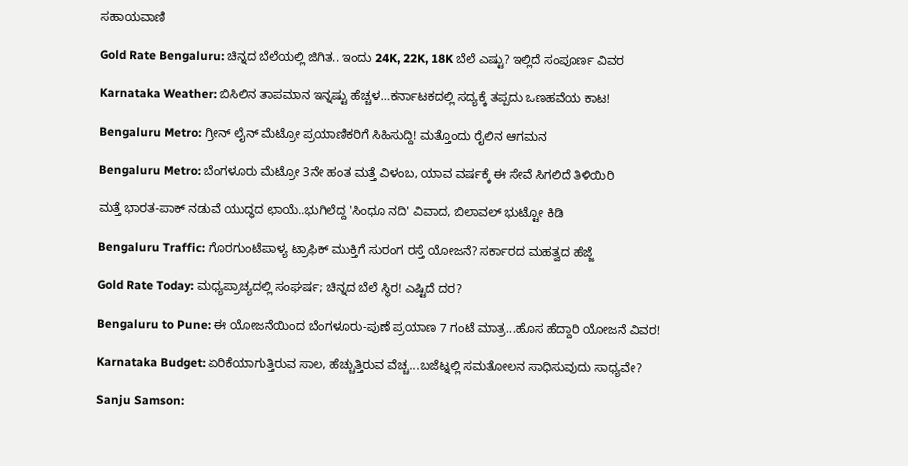ಸಹಾಯವಾಣಿ

Gold Rate Bengaluru: ಚಿನ್ನದ ಬೆಲೆಯಲ್ಲಿ ಜಿಗಿತ.. ಇಂದು 24K, 22K, 18K ಬೆಲೆ ಎಷ್ಟು? ಇಲ್ಲಿದೆ ಸಂಪೂರ್ಣ ವಿವರ

Karnataka Weather: ಬಿಸಿಲಿನ ತಾಪಮಾನ ಇನ್ನಷ್ಟು ಹೆಚ್ಚಳ…ಕರ್ನಾಟಕದಲ್ಲಿ ಸದ್ಯಕ್ಕೆ ತಪ್ಪದು ಒಣಹವೆಯ ಕಾಟ!

Bengaluru Metro: ಗ್ರೀನ್ ಲೈನ್ ಮೆಟ್ರೋ ಪ್ರಯಾಣಿಕರಿಗೆ ಸಿಹಿಸುದ್ದಿ! ಮತ್ತೊಂದು ರೈಲಿನ ಆಗಮನ

Bengaluru Metro: ಬೆಂಗಳೂರು ಮೆಟ್ರೋ 3ನೇ ಹಂತ ಮತ್ತೆ ವಿಳಂಬ, ಯಾವ ವರ್ಷಕ್ಕೆ ಈ ಸೇವೆ ಸಿಗಲಿದೆ ತಿಳಿಯಿರಿ

ಮತ್ತೆ ಭಾರತ-ಪಾಕ್ ನಡುವೆ ಯುದ್ಧದ ಛಾಯೆ..ಭುಗಿಲೆದ್ದ 'ಸಿಂಧೂ ನದಿ' ವಿವಾದ, ಬಿಲಾವಲ್ ಭುಟ್ಟೋ ಕಿಡಿ

Bengaluru Traffic: ಗೊರಗುಂಟೆಪಾಳ್ಯ ಟ್ರಾಫಿಕ್ ಮುಕ್ತಿಗೆ ಸುರಂಗ ರಸ್ತೆ ಯೋಜನೆ? ಸರ್ಕಾರದ ಮಹತ್ವದ ಹೆಜ್ಜೆ

Gold Rate Today: ಮಧ್ಯಪ್ರಾಚ್ಯದಲ್ಲಿ ಸಂಘರ್ಷ; ಚಿನ್ನದ ಬೆಲೆ ಸ್ಥಿರ! ಎಷ್ಟಿದೆ ದರ?

Bengaluru to Pune: ಈ ಯೋಜನೆಯಿಂದ ಬೆಂಗಳೂರು-ಪುಣೆ ಪ್ರಯಾಣ 7 ಗಂಟೆ ಮಾತ್ರ...ಹೊಸ ಹೆದ್ದಾರಿ ಯೋಜನೆ ವಿವರ!

Karnataka Budget: ಏರಿಕೆಯಾಗುತ್ತಿರುವ ಸಾಲ, ಹೆಚ್ಚುತ್ತಿರುವ ವೆಚ್ಚ...ಬಜೆಟ್ನಲ್ಲಿ ಸಮತೋಲನ ಸಾಧಿಸುವುದು ಸಾಧ್ಯವೇ?

Sanju Samson: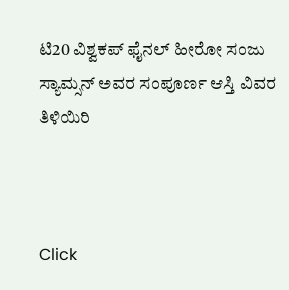ಟಿ20 ವಿಶ್ವಕಪ್ ಫೈನಲ್ ಹೀರೋ ಸಂಜು ಸ್ಯಾಮ್ಸನ್ ಅವರ ಸಂಪೂರ್ಣ ಆಸ್ತಿ ವಿವರ ತಿಳಿಯಿರಿ



Click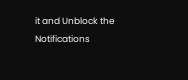it and Unblock the Notifications